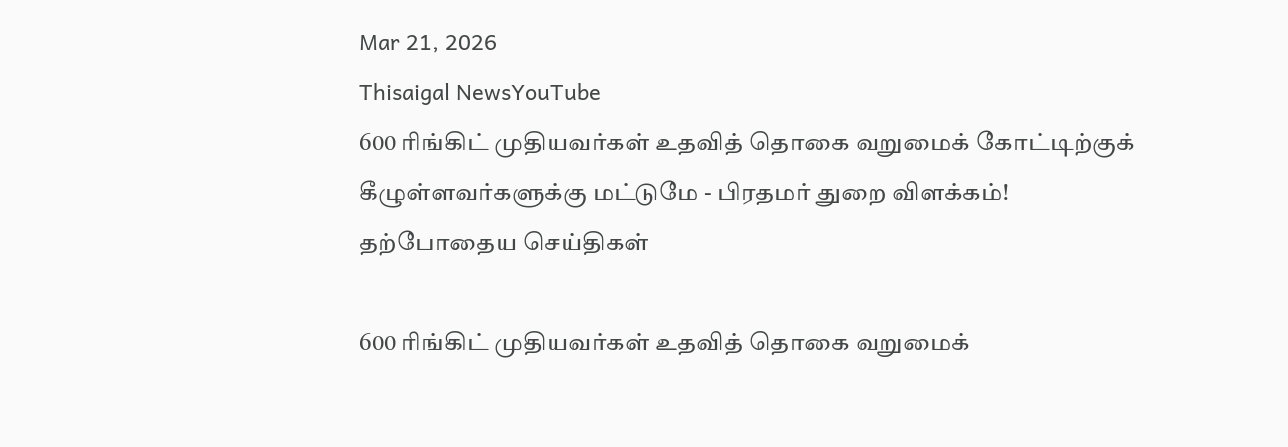Mar 21, 2026
Thisaigal NewsYouTube
600 ரிங்கிட் முதியவர்கள் உதவித் தொகை வறுமைக் கோட்டிற்குக் கீழுள்ளவர்களுக்கு மட்டுமே - பிரதமர் துறை விளக்கம்!
தற்போதைய செய்திகள்

600 ரிங்கிட் முதியவர்கள் உதவித் தொகை வறுமைக்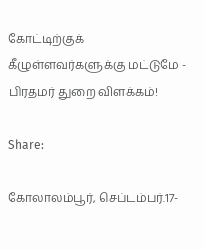கோட்டிற்குக் கீழுள்ளவர்களுக்கு மட்டுமே - பிரதமர் துறை விளக்கம்!

Share:

கோலாலம்பூர், செப்டம்பர்.17-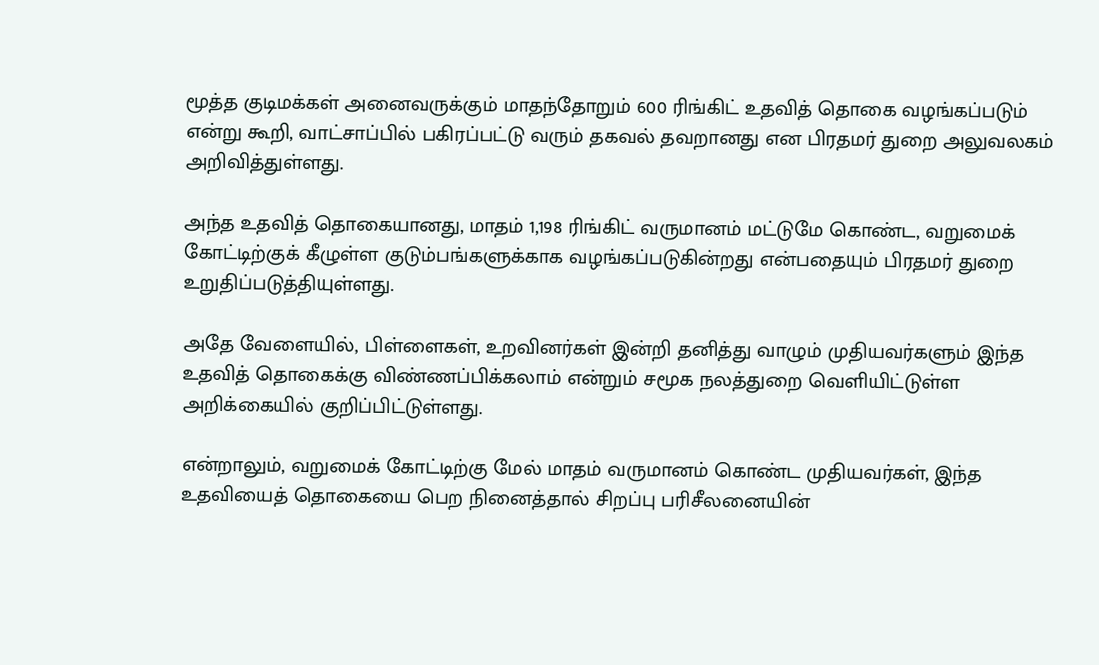மூத்த குடிமக்கள் அனைவருக்கும் மாதந்தோறும் 600 ரிங்கிட் உதவித் தொகை வழங்கப்படும் என்று கூறி, வாட்சாப்பில் பகிரப்பட்டு வரும் தகவல் தவறானது என பிரதமர் துறை அலுவலகம் அறிவித்துள்ளது.

அந்த உதவித் தொகையானது, மாதம் 1,198 ரிங்கிட் வருமானம் மட்டுமே கொண்ட, வறுமைக் கோட்டிற்குக் கீழுள்ள குடும்பங்களுக்காக வழங்கப்படுகின்றது என்பதையும் பிரதமர் துறை உறுதிப்படுத்தியுள்ளது.

அதே வேளையில், பிள்ளைகள், உறவினர்கள் இன்றி தனித்து வாழும் முதியவர்களும் இந்த உதவித் தொகைக்கு விண்ணப்பிக்கலாம் என்றும் சமூக நலத்துறை வெளியிட்டுள்ள அறிக்கையில் குறிப்பிட்டுள்ளது.

என்றாலும், வறுமைக் கோட்டிற்கு மேல் மாதம் வருமானம் கொண்ட முதியவர்கள், இந்த உதவியைத் தொகையை பெற நினைத்தால் சிறப்பு பரிசீலனையின்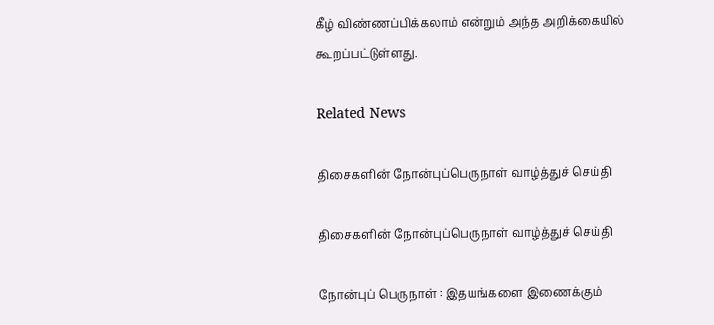கீழ் விண்ணப்பிக்கலாம் என்றும் அந்த அறிக்கையில் கூறப்பட்டுள்ளது.

Related News

திசைகளின் நோன்புப்பெருநாள் வாழ்த்துச் செய்தி

திசைகளின் நோன்புப்பெருநாள் வாழ்த்துச் செய்தி

நோன்புப் பெருநாள் : இதயங்களை இணைக்கும்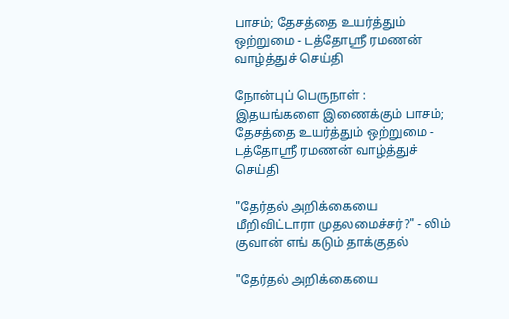பாசம்; தேசத்தை உயர்த்தும் ஒற்றுமை - டத்தோஶ்ரீ ரமணன் வாழ்த்துச் செய்தி

நோன்புப் பெருநாள் : இதயங்களை இணைக்கும் பாசம்; தேசத்தை உயர்த்தும் ஒற்றுமை - டத்தோஶ்ரீ ரமணன் வாழ்த்துச் செய்தி

"தேர்தல் அறிக்கையை மீறிவிட்டாரா முதலமைச்சர்?" - லிம் குவான் எங் கடும் தாக்குதல்

"தேர்தல் அறிக்கையை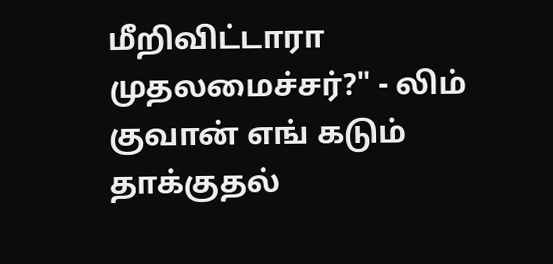மீறிவிட்டாரா முதலமைச்சர்?" - லிம் குவான் எங் கடும் தாக்குதல்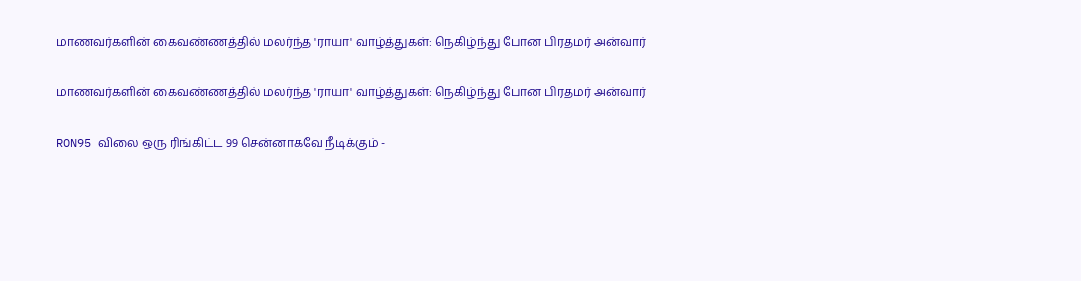மாணவர்களின் கைவண்ணத்தில் மலர்ந்த 'ராயா' வாழ்த்துகள்: நெகிழ்ந்து போன பிரதமர் அன்வார்

மாணவர்களின் கைவண்ணத்தில் மலர்ந்த 'ராயா' வாழ்த்துகள்: நெகிழ்ந்து போன பிரதமர் அன்வார்

RON95 விலை ஒரு ரிங்கிட்ட 99 சென்னாகவே நீடிக்கும் -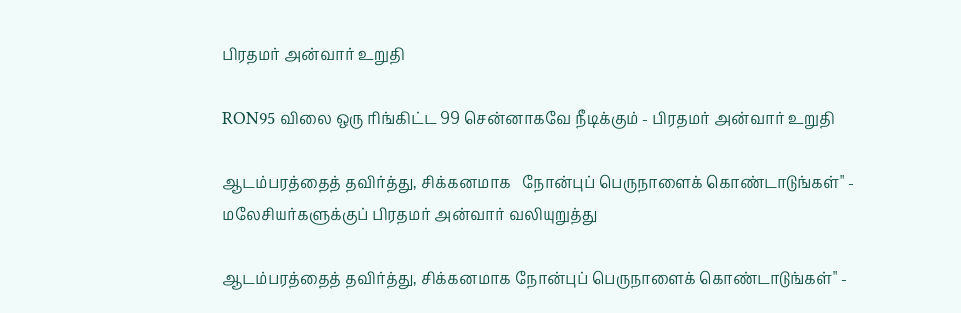பிரதமர் அன்வார் உறுதி

RON95 விலை ஒரு ரிங்கிட்ட 99 சென்னாகவே நீடிக்கும் - பிரதமர் அன்வார் உறுதி

ஆடம்பரத்தைத் தவிர்த்து, சிக்கனமாக   நோன்புப் பெருநாளைக் கொண்டாடுங்கள்" - மலேசியர்களுக்குப் பிரதமர் அன்வார் வலியுறுத்து

ஆடம்பரத்தைத் தவிர்த்து, சிக்கனமாக நோன்புப் பெருநாளைக் கொண்டாடுங்கள்" -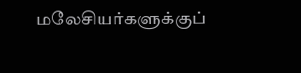மலேசியர்களுக்குப்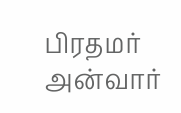பிரதமர் அன்வார்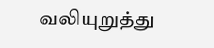வலியுறுத்து